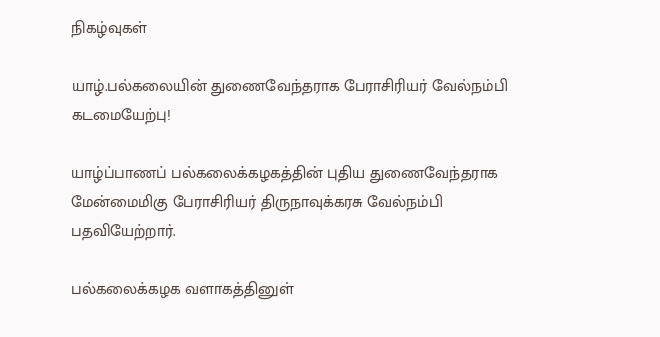நிகழ்வுகள்

யாழ்.பல்கலையின் துணைவேந்தராக பேராசிரியர் வேல்நம்பி கடமையேற்பு!

யாழ்ப்பாணப் பல்கலைக்கழகத்தின் புதிய துணைவேந்தராக மேன்மைமிகு பேராசிரியர் திருநாவுக்கரசு வேல்நம்பி  பதவியேற்றார்.

பல்கலைக்கழக வளாகத்தினுள்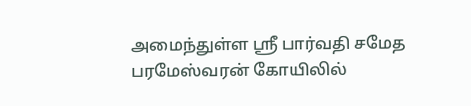அமைந்துள்ள ஸ்ரீ பார்வதி சமேத பரமேஸ்வரன் கோயிலில்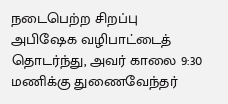நடைபெற்ற சிறப்பு அபிஷேக வழிபாட்டைத் தொடர்ந்து, அவர் காலை 9:30 மணிக்கு துணைவேந்தர்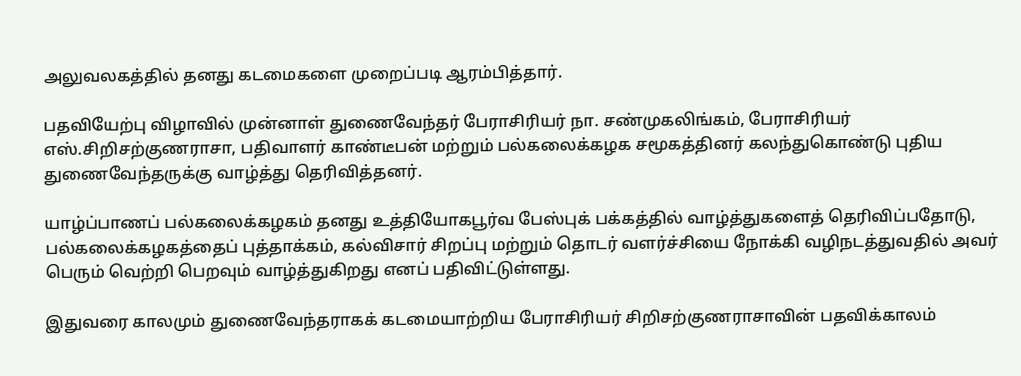அலுவலகத்தில் தனது கடமைகளை முறைப்படி ஆரம்பித்தார்.

பதவியேற்பு விழாவில் முன்னாள் துணைவேந்தர் பேராசிரியர் நா. சண்முகலிங்கம், பேராசிரியர் எஸ்.சிறிசற்குணராசா, பதிவாளர் காண்டீபன் மற்றும் பல்கலைக்கழக சமூகத்தினர் கலந்துகொண்டு புதிய துணைவேந்தருக்கு வாழ்த்து தெரிவித்தனர்.

யாழ்ப்பாணப் பல்கலைக்கழகம் தனது உத்தியோகபூர்வ பேஸ்புக் பக்கத்தில் வாழ்த்துகளைத் தெரிவிப்பதோடு, பல்கலைக்கழகத்தைப் புத்தாக்கம், கல்விசார் சிறப்பு மற்றும் தொடர் வளர்ச்சியை நோக்கி வழிநடத்துவதில் அவர் பெரும் வெற்றி பெறவும் வாழ்த்துகிறது எனப் பதிவிட்டுள்ளது.

இதுவரை காலமும் துணைவேந்தராகக் கடமையாற்றிய பேராசிரியர் சிறிசற்குணராசாவின் பதவிக்காலம்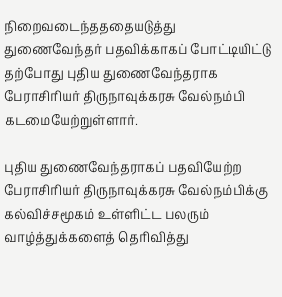நிறைவடைந்தததையடுத்து துணைவேந்தர் பதவிக்காகப் போட்டியிட்டு தற்போது புதிய துணைவேந்தராக பேராசிரியர் திருநாவுக்கரசு வேல்நம்பி கடமையேற்றுள்ளார்.

புதிய துணைவேந்தராகப் பதவியேற்ற பேராசிரியர் திருநாவுக்கரசு வேல்நம்பிக்கு கல்விச்சமூகம் உள்ளிட்ட பலரும் வாழ்த்துக்களைத் தெரிவித்து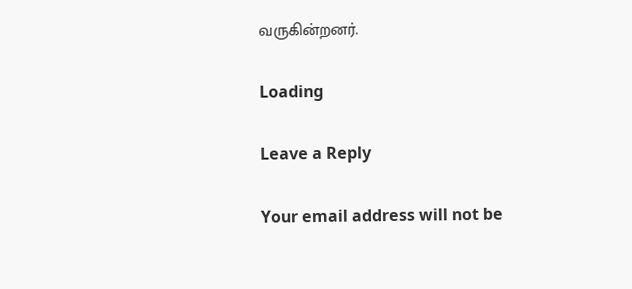வருகின்றனர்.

Loading

Leave a Reply

Your email address will not be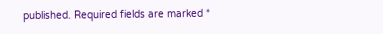published. Required fields are marked *